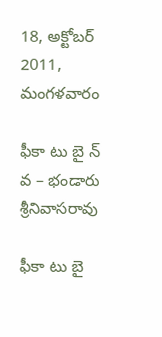18, అక్టోబర్ 2011, మంగళవారం

ఫీకా టు బై న్ వ – భండారు శ్రీనివాసరావు

ఫీకా టు బై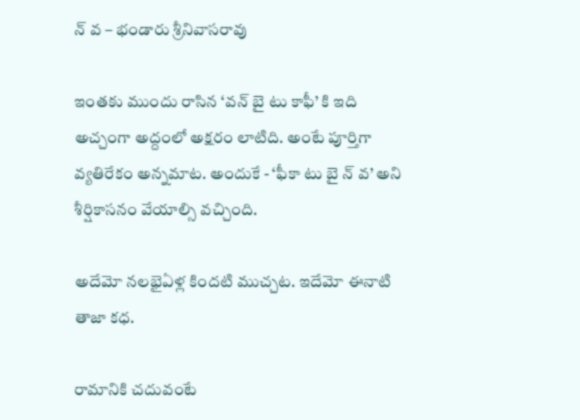న్ వ – భండారు శ్రీనివాసరావు

ఇంతకు ముందు రాసిన ‘వన్ బై టు కాఫీ’ కి ఇది అచ్చంగా అద్దంలో అక్షరం లాటిది. అంటే పూర్తిగా వ్యతిరేకం అన్నమాట. అందుకే - ‘ఫీకా టు బై న్ వ’ అని శీర్షికాసనం వేయాల్సి వచ్చింది.

అదేమో నలభైఏళ్ల కిందటి ముచ్చట. ఇదేమో ఈనాటి తాజా కధ.

రామానికి చదువంటే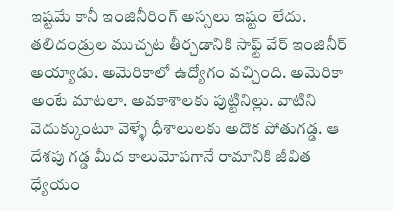ఇష్టమే కానీ ఇంజినీరింగ్ అస్సలు ఇష్టం లేదు. తలిదండ్రుల ముచ్చట తీర్చడానికి సాఫ్ట్ వేర్ ఇంజినీర్ అయ్యాడు. అమెరికాలో ఉద్యోగం వచ్చింది. అమెరికా అంటే మాటలా. అవకాశాలకు పుట్టినిల్లు. వాటిని వెదుక్కుంటూ వెళ్ళే ధీశాలులకు అదొక పోతుగడ్డ. ఆ దేశపు గడ్డ మీద కాలుమోపగానే రామానికి జీవిత ధ్యేయం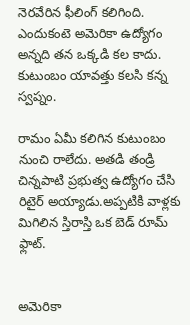నెరవేరిన ఫీలింగ్ కలిగింది. ఎందుకంటె అమెరికా ఉద్యోగం అన్నది తన ఒక్కడి కల కాదు. కుటుంబం యావత్తు కలసి కన్న స్వప్నం.

రామం ఏమీ కలిగిన కుటుంబం నుంచి రాలేదు. అతడి తండ్రి చిన్నపాటి ప్రభుత్వ ఉద్యోగం చేసి రిటైర్ అయ్యాడు.అప్పటికి వాళ్లకు మిగిలిన స్తిరాస్తి ఒక బెడ్ రూమ్ ఫ్లాట్.


అమెరికా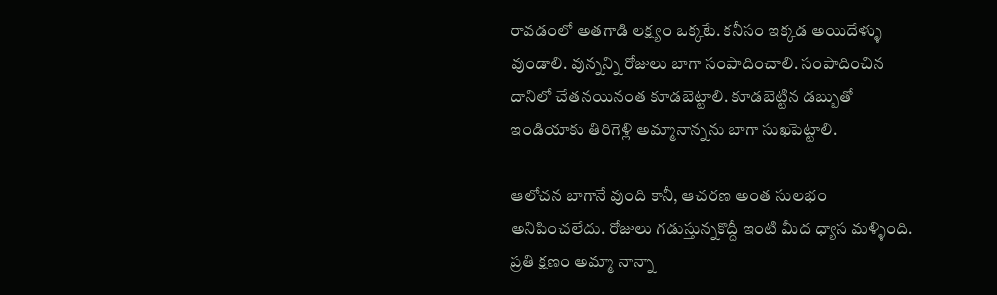రావడంలో అతగాడి లక్ష్యం ఒక్కటే. కనీసం ఇక్కడ అయిదేళ్ళు వుండాలి. వున్నన్ని రోజులు బాగా సంపాదించాలి. సంపాదించిన దానిలో చేతనయినంత కూడబెట్టాలి. కూడబెట్టిన డబ్బుతో ఇండియాకు తిరిగెళ్లి అమ్మానాన్నను బాగా సుఖపెట్టాలి.

ఆలోచన బాగానే వుంది కానీ, ఆచరణ అంత సులభం అనిపించలేదు. రోజులు గడుస్తున్నకొద్దీ ఇంటి మీద ధ్యాస మళ్ళింది. ప్రతి క్షణం అమ్మా నాన్నా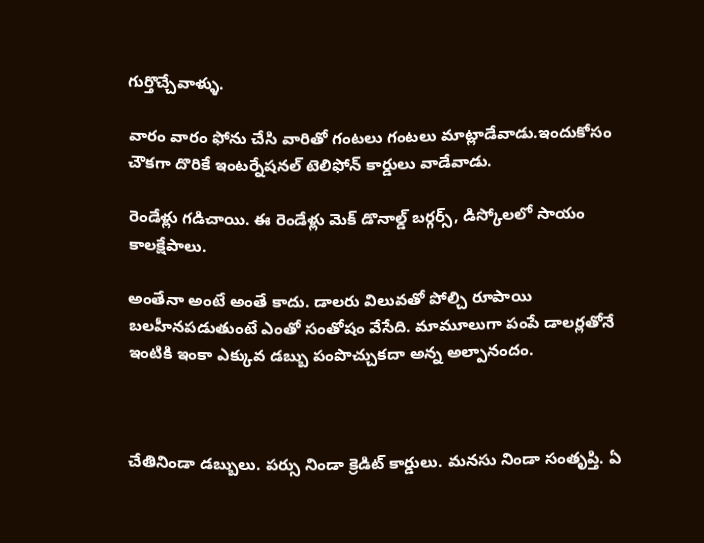గుర్తొచ్చేవాళ్ళు.

వారం వారం ఫోను చేసి వారితో గంటలు గంటలు మాట్లాడేవాడు.ఇందుకోసం చౌకగా దొరికే ఇంటర్నేషనల్ టెలిఫోన్ కార్డులు వాడేవాడు.

రెండేళ్లు గడిచాయి. ఈ రెండేళ్లు మెక్ డొనాల్డ్ బర్గర్స్, డిస్కోలలో సాయం కాలక్షేపాలు.

అంతేనా అంటే అంతే కాదు. డాలరు విలువతో పోల్చి రూపాయి బలహీనపడుతుంటే ఎంతో సంతోషం వేసేది. మామూలుగా పంపే డాలర్లతోనే ఇంటికి ఇంకా ఎక్కువ డబ్బు పంపొచ్చుకదా అన్న అల్పానందం.



చేతినిండా డబ్బులు. పర్సు నిండా క్రెడిట్ కార్డులు. మనసు నిండా సంతృప్తి. ఏ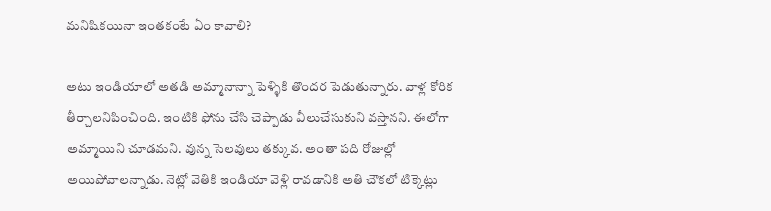మనిషికయినా ఇంతకంటే ఏం కావాలి?

అటు ఇండియాలో అతడి అమ్మానాన్నా పెళ్ళికి తొందర పెడుతున్నారు. వాళ్ల కోరిక తీర్చాలనిపించింది. ఇంటికి ఫోను చేసి చెప్పాడు వీలుచేసుకుని వస్తానని. ఈలోగా అమ్మాయిని చూడమని. వున్న సెలవులు తక్కువ. అంతా పది రోజుల్లో అయిపోవాలన్నాడు. నెట్లో వెతికి ఇండియా వెళ్లి రావడానికి అతి చౌకలో టిక్కెట్లు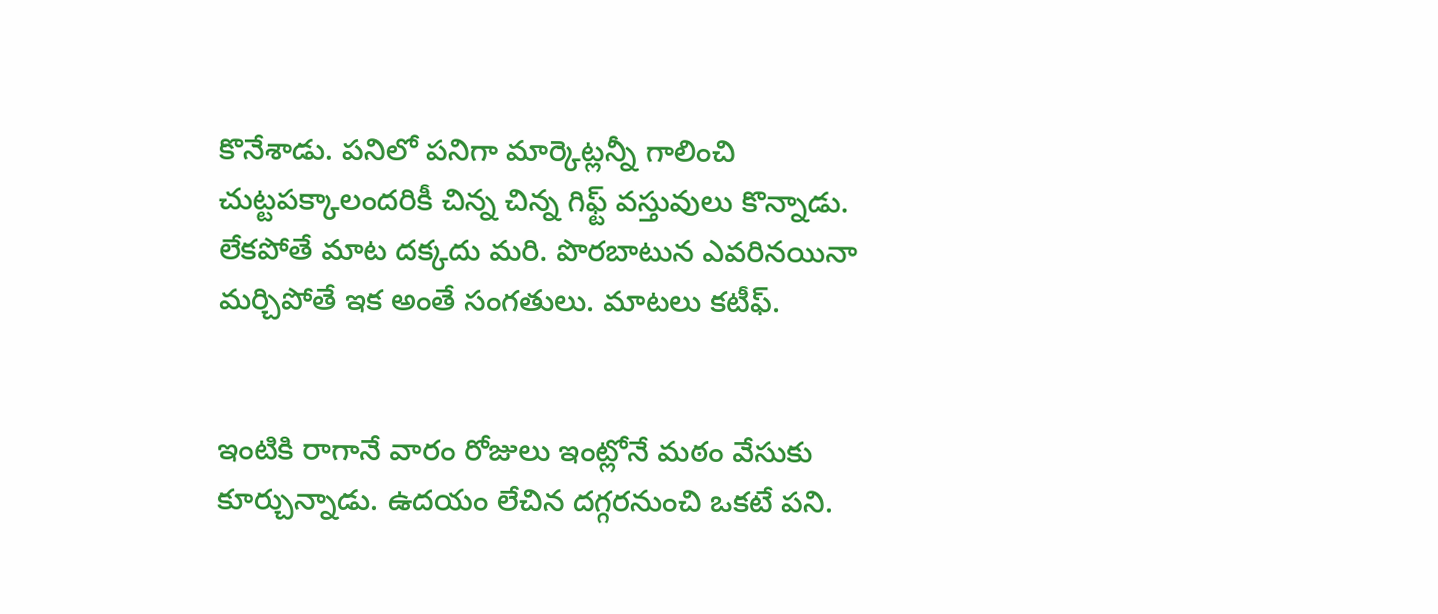కొనేశాడు. పనిలో పనిగా మార్కెట్లన్నీ గాలించి చుట్టపక్కాలందరికీ చిన్న చిన్న గిఫ్ట్ వస్తువులు కొన్నాడు. లేకపోతే మాట దక్కదు మరి. పొరబాటున ఎవరినయినా మర్చిపోతే ఇక అంతే సంగతులు. మాటలు కటీఫ్.


ఇంటికి రాగానే వారం రోజులు ఇంట్లోనే మఠం వేసుకు కూర్చున్నాడు. ఉదయం లేచిన దగ్గరనుంచి ఒకటే పని.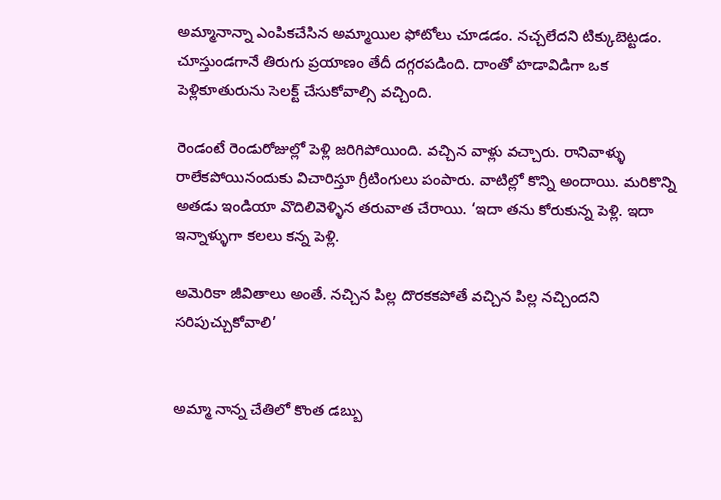అమ్మానాన్నా ఎంపికచేసిన అమ్మాయిల ఫోటోలు చూడడం. నచ్చలేదని టిక్కుబెట్టడం. చూస్తుండగానే తిరుగు ప్రయాణం తేదీ దగ్గరపడింది. దాంతో హడావిడిగా ఒక పెళ్లికూతురును సెలక్ట్ చేసుకోవాల్సి వచ్చింది.

రెండంటే రెండురోజుల్లో పెళ్లి జరిగిపోయింది. వచ్చిన వాళ్లు వచ్చారు. రానివాళ్ళు రాలేకపోయినందుకు విచారిస్తూ గ్రీటింగులు పంపారు. వాటిల్లో కొన్ని అందాయి. మరికొన్ని అతడు ఇండియా వొదిలివెళ్ళిన తరువాత చేరాయి. ‘ఇదా తను కోరుకున్న పెళ్లి. ఇదా ఇన్నాళ్ళుగా కలలు కన్న పెళ్లి.

అమెరికా జీవితాలు అంతే. నచ్చిన పిల్ల దొరకకపోతే వచ్చిన పిల్ల నచ్చిందని సరిపుచ్చుకోవాలి’


అమ్మా నాన్న చేతిలో కొంత డబ్బు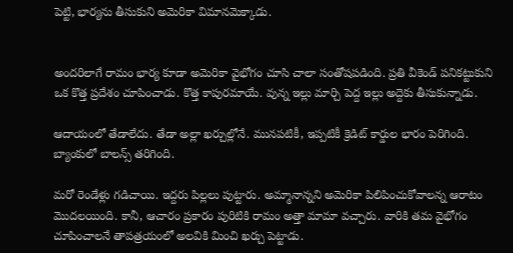పెట్టి, భార్యను తీసుకుని అమెరికా విమానమెక్కాడు.


అందరిలాగే రామం భార్య కూడా అమెరికా వైభోగం చూసి చాలా సంతోషపడింది. ప్రతి వీకెండ్ పనికట్టుకుని ఒక కొత్త ప్రదేశం చూపించాడు. కొత్త కాపురమాయే. వున్న ఇల్లు మార్చి పెద్ద ఇల్లు అద్దెకు తీసుకున్నాడు.

ఆదాయంలో తేడాలేదు. తేడా అల్లా ఖర్చుల్లోనే. మునపటికీ, ఇప్పటికీ క్రెడిట్ కార్డుల భారం పెరిగింది. బ్యాంకులో బాలన్స్ తరిగింది.

మరో రెండేళ్లు గడిచాయి. ఇద్దరు పిల్లలు పుట్టారు. అమ్మానాన్నని అమెరికా పిలిపించుకోవాలన్న ఆరాటం మొదలయింది. కానీ, ఆచారం ప్రకారం పురిటికి రామం అత్తా మామా వచ్చారు. వారికి తమ వైభోగం చూపించాలనే తాపత్రయంలో అలవికి మించి ఖర్చు పెట్టాడు.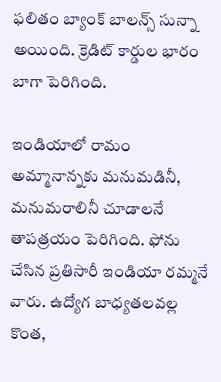ఫలితం బ్యాంక్ బాలన్స్ సున్నా అయింది. క్రెడిట్ కార్డుల భారం బాగా పెరిగింది.

ఇండియాలో రామం అమ్మానాన్నకు మనుమడినీ, మనుమరాలినీ చూడాలనే తాపత్రయం పెరిగింది. ఫోను చేసిన ప్రతిసారీ ఇండియా రమ్మనే వారు. ఉద్యోగ బాధ్యతలవల్ల కొంత,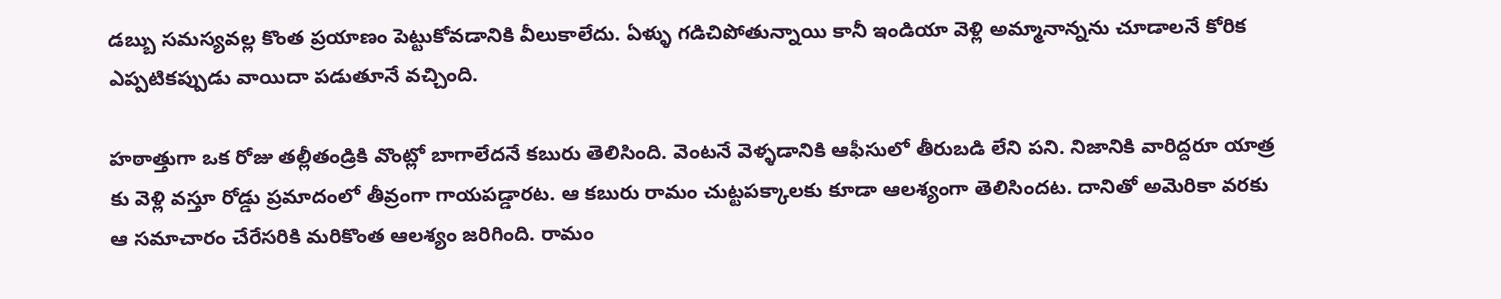డబ్బు సమస్యవల్ల కొంత ప్రయాణం పెట్టుకోవడానికి వీలుకాలేదు. ఏళ్ళు గడిచిపోతున్నాయి కానీ ఇండియా వెళ్లి అమ్మానాన్నను చూడాలనే కోరిక ఎప్పటికప్పుడు వాయిదా పడుతూనే వచ్చింది.

హఠాత్తుగా ఒక రోజు తల్లీతండ్రికి వొంట్లో బాగాలేదనే కబురు తెలిసింది. వెంటనే వెళ్ళడానికి ఆఫీసులో తీరుబడి లేని పని. నిజానికి వారిద్దరూ యాత్ర కు వెళ్లి వస్తూ రోడ్డు ప్రమాదంలో తీవ్రంగా గాయపడ్డారట. ఆ కబురు రామం చుట్టపక్కాలకు కూడా ఆలశ్యంగా తెలిసిందట. దానితో అమెరికా వరకు ఆ సమాచారం చేరేసరికి మరికొంత ఆలశ్యం జరిగింది. రామం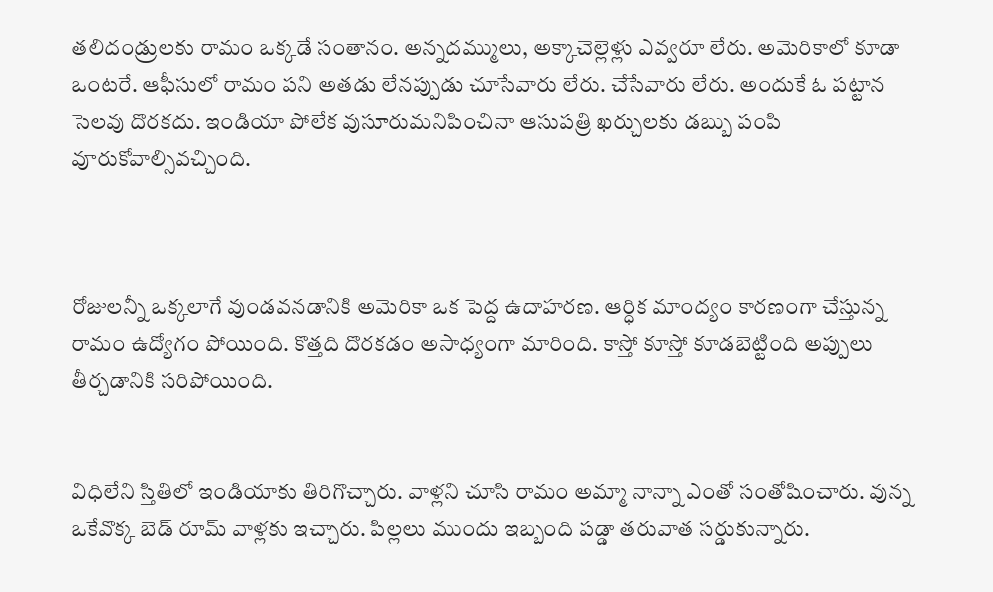తలిదండ్రులకు రామం ఒక్కడే సంతానం. అన్నదమ్ములు, అక్కాచెల్లెళ్లు ఎవ్వరూ లేరు. అమెరికాలో కూడా ఒంటరే. ఆఫీసులో రామం పని అతడు లేనప్పుడు చూసేవారు లేరు. చేసేవారు లేరు. అందుకే ఓ పట్టాన సెలవు దొరకదు. ఇండియా పోలేక వుసూరుమనిపించినా ఆసుపత్రి ఖర్చులకు డబ్బు పంపి వూరుకోవాల్సివచ్చింది.



రోజులన్నీ ఒక్కలాగే వుండవనడానికి అమెరికా ఒక పెద్ద ఉదాహరణ. ఆర్ధిక మాంద్యం కారణంగా చేస్తున్న రామం ఉద్యోగం పోయింది. కొత్తది దొరకడం అసాధ్యంగా మారింది. కాస్తో కూస్తో కూడబెట్టింది అప్పులు తీర్చడానికి సరిపోయింది.


విధిలేని స్తితిలో ఇండియాకు తిరిగొచ్చారు. వాళ్లని చూసి రామం అమ్మా నాన్నా ఎంతో సంతోషించారు. వున్న ఒకేవొక్క బెడ్ రూమ్ వాళ్లకు ఇచ్చారు. పిల్లలు ముందు ఇబ్బంది పడ్డా తరువాత సర్డుకున్నారు.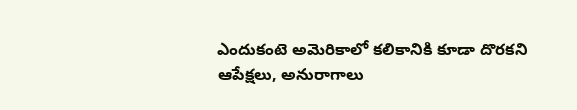ఎందుకంటె అమెరికాలో కలికానికి కూడా దొరకని ఆపేక్షలు, అనురాగాలు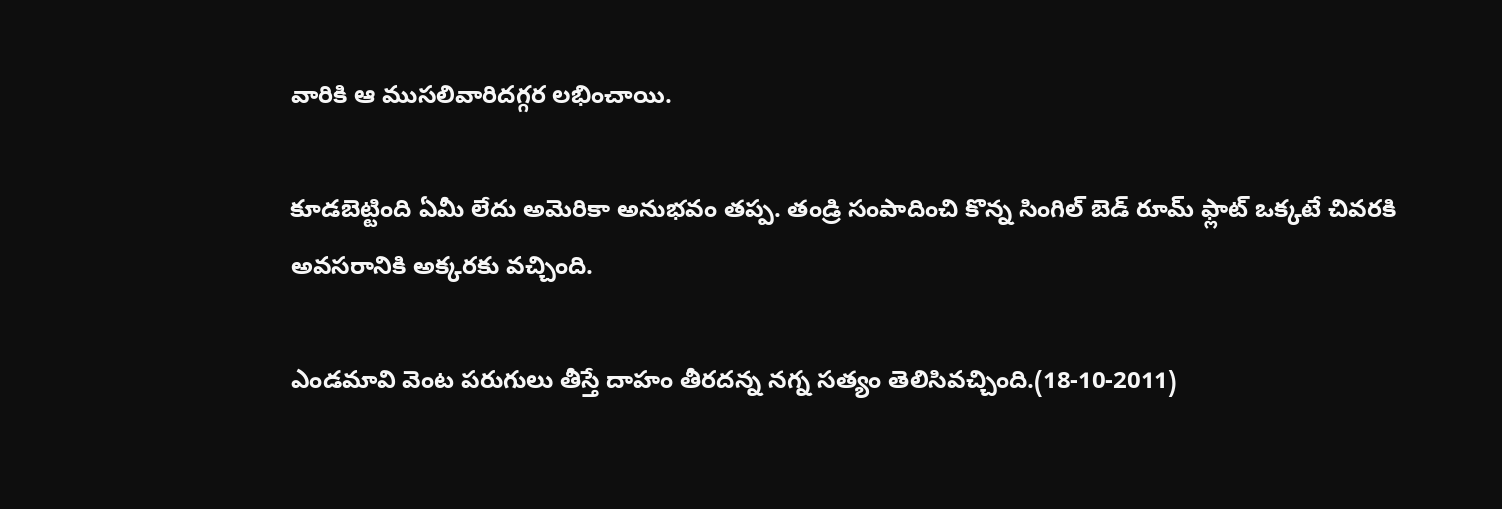వారికి ఆ ముసలివారిదగ్గర లభించాయి.

కూడబెట్టింది ఏమీ లేదు అమెరికా అనుభవం తప్ప. తండ్రి సంపాదించి కొన్న సింగిల్ బెడ్ రూమ్ ఫ్లాట్ ఒక్కటే చివరకి అవసరానికి అక్కరకు వచ్చింది.

ఎండమావి వెంట పరుగులు తీస్తే దాహం తీరదన్న నగ్న సత్యం తెలిసివచ్చింది.(18-10-2011)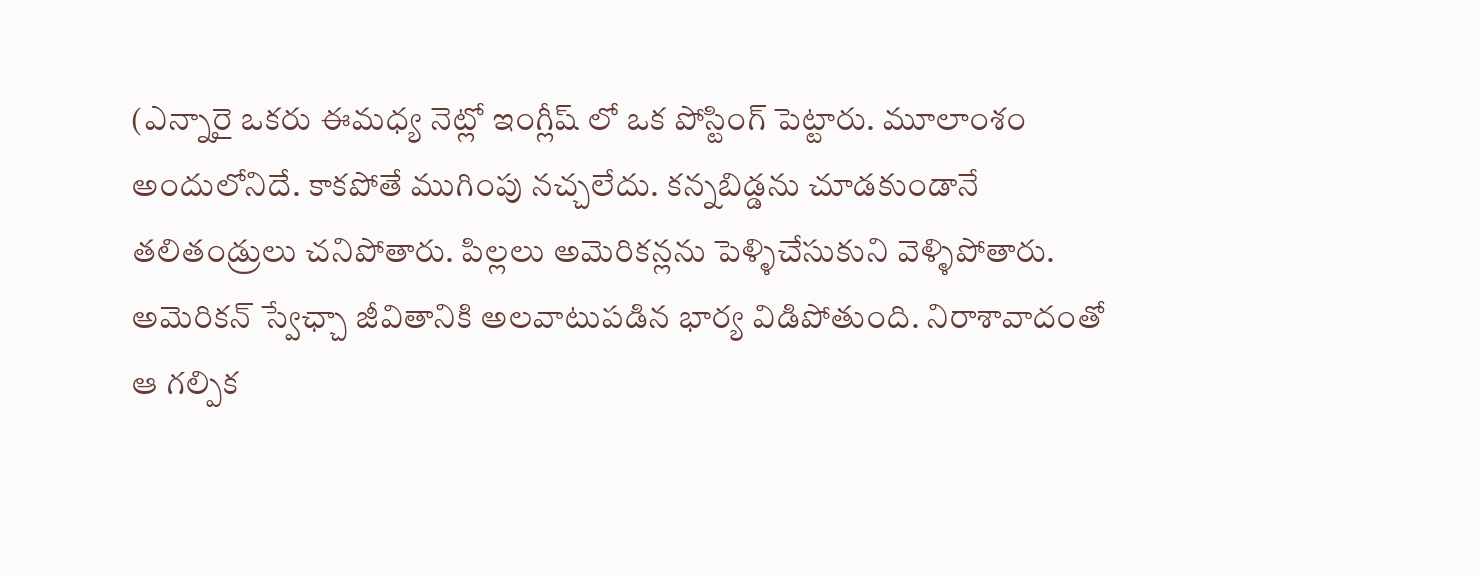(ఎన్నారై ఒకరు ఈమధ్య నెట్లో ఇంగ్లీష్ లో ఒక పోస్టింగ్ పెట్టారు. మూలాంశం అందులోనిదే. కాకపోతే ముగింపు నచ్చలేదు. కన్నబిడ్డను చూడకుండానే తలితండ్రులు చనిపోతారు. పిల్లలు అమెరికన్లను పెళ్ళిచేసుకుని వెళ్ళిపోతారు. అమెరికన్ స్వేఛ్చా జీవితానికి అలవాటుపడిన భార్య విడిపోతుంది. నిరాశావాదంతో ఆ గల్పిక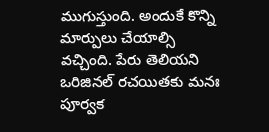ముగుస్తుంది. అందుకే కొన్ని మార్పులు చేయాల్సి వచ్చింది. పేరు తెలియని ఒరిజినల్ రచయితకు మనః పూర్వక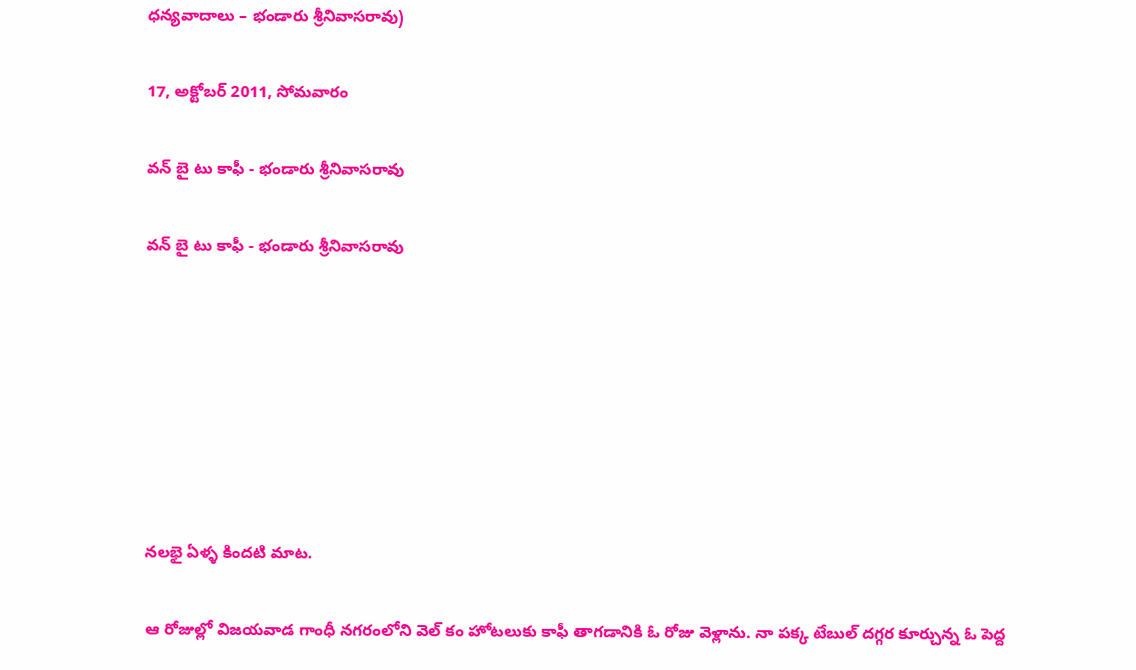ధన్యవాదాలు – భండారు శ్రీనివాసరావు)

17, అక్టోబర్ 2011, సోమవారం

వన్ బై టు కాఫీ - భండారు శ్రీనివాసరావు

వన్ బై టు కాఫీ - భండారు శ్రీనివాసరావు







నలభై ఏళ్ళ కిందటి మాట.

ఆ రోజుల్లో విజయవాడ గాంధీ నగరంలోని వెల్ కం హోటలుకు కాఫీ తాగడానికి ఓ రోజు వెళ్లాను. నా పక్క టేబుల్ దగ్గర కూర్చున్న ఓ పెద్ద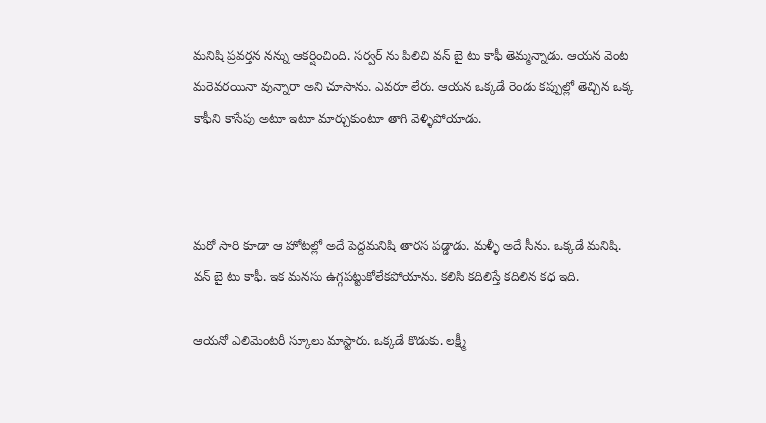మనిషి ప్రవర్తన నన్ను ఆకర్షించింది. సర్వర్ ను పిలిచి వన్ బై టు కాఫీ తెమ్మన్నాడు. ఆయన వెంట మరెవరయినా వున్నారా అని చూసాను. ఎవరూ లేరు. ఆయన ఒక్కడే రెండు కప్పుల్లో తెచ్చిన ఒక్క కాఫీని కాసేపు అటూ ఇటూ మార్చుకుంటూ తాగి వెళ్ళిపోయాడు.



మరో సారి కూడా ఆ హోటల్లో అదే పెద్దమనిషి తారస పడ్డాడు. మళ్ళీ అదే సీను. ఒక్కడే మనిషి. వన్ బై టు కాఫీ. ఇక మనసు ఉగ్గపట్టుకోలేకపోయాను. కలిసి కదిలిస్తే కదిలిన కధ ఇది.

ఆయనో ఎలిమెంటరీ స్కూలు మాస్టారు. ఒక్కడే కొడుకు. లక్ష్మీ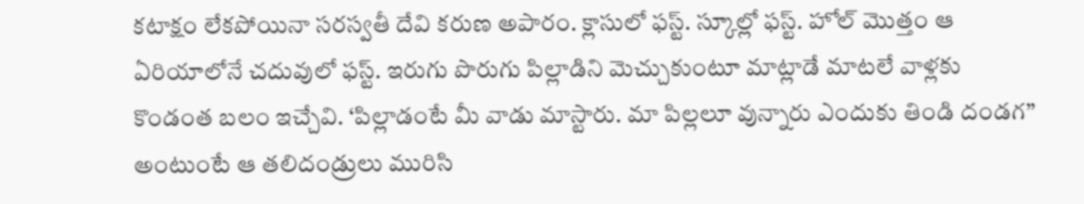కటాక్షం లేకపోయినా సరస్వతీ దేవి కరుణ అపారం. క్లాసులో ఫస్ట్. స్కూల్లో ఫస్ట్. హోల్ మొత్తం ఆ ఏరియాలోనే చదువులో ఫస్ట్. ఇరుగు పొరుగు పిల్లాడిని మెచ్చుకుంటూ మాట్లాడే మాటలే వాళ్లకు కొండంత బలం ఇచ్చేవి. ‘పిల్లాడంటే మీ వాడు మాస్టారు. మా పిల్లలూ వున్నారు ఎందుకు తిండి దండగ” అంటుంటే ఆ తలిదండ్రులు మురిసి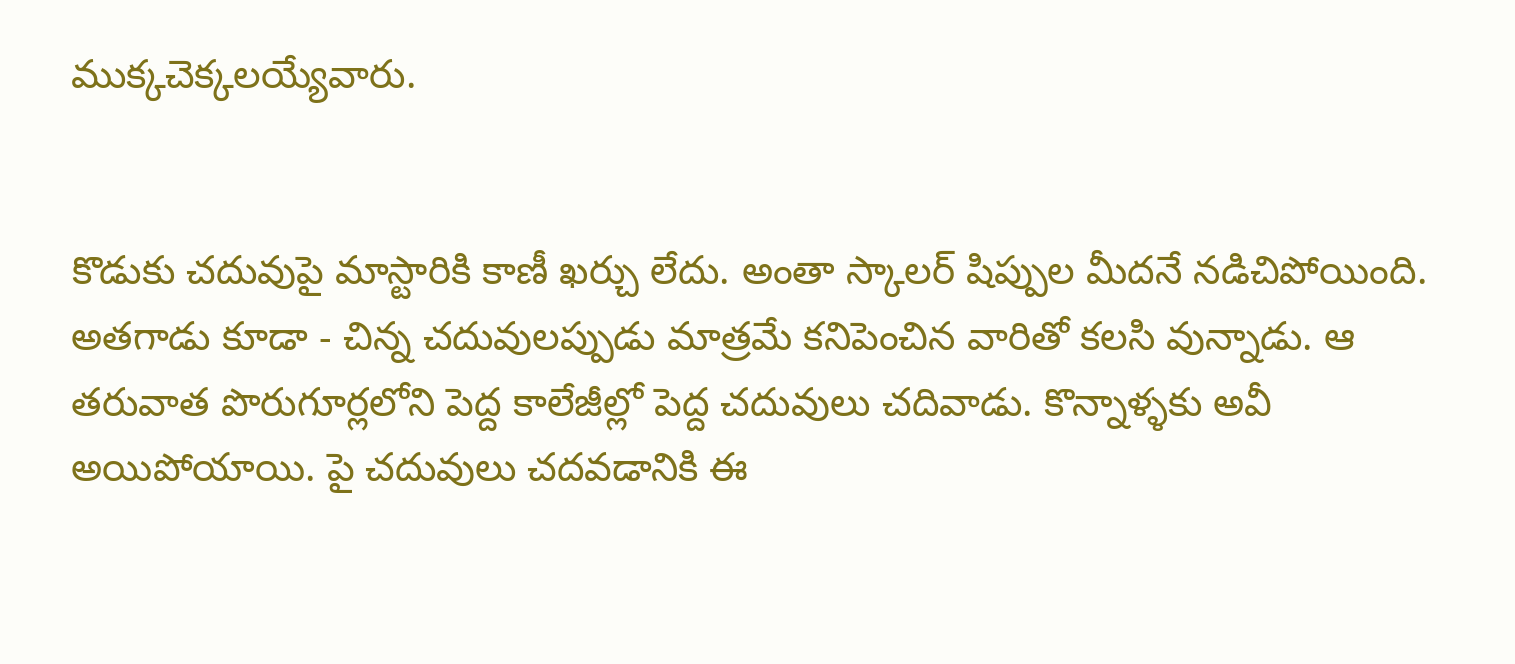ముక్కచెక్కలయ్యేవారు.


కొడుకు చదువుపై మాస్టారికి కాణీ ఖర్చు లేదు. అంతా స్కాలర్ షిప్పుల మీదనే నడిచిపోయింది. అతగాడు కూడా - చిన్న చదువులప్పుడు మాత్రమే కనిపెంచిన వారితో కలసి వున్నాడు. ఆ తరువాత పొరుగూర్లలోని పెద్ద కాలేజీల్లో పెద్ద చదువులు చదివాడు. కొన్నాళ్ళకు అవీ అయిపోయాయి. పై చదువులు చదవడానికి ఈ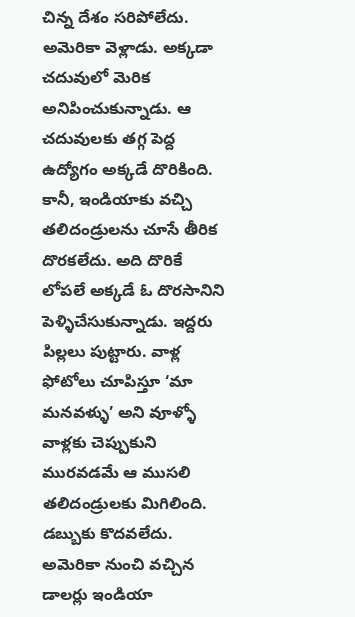చిన్న దేశం సరిపోలేదు. అమెరికా వెళ్లాడు. అక్కడా చదువులో మెరిక అనిపించుకున్నాడు. ఆ చదువులకు తగ్గ పెద్ద ఉద్యోగం అక్కడే దొరికింది. కానీ, ఇండియాకు వచ్చి తలిదండ్రులను చూసే తీరిక దొరకలేదు. అది దొరికే లోపలే అక్కడే ఓ దొరసానిని పెళ్ళిచేసుకున్నాడు. ఇద్దరు పిల్లలు పుట్టారు. వాళ్ల ఫోటోలు చూపిస్తూ ‘మా మనవళ్ళు’ అని వూళ్ళో వాళ్లకు చెప్పుకుని మురవడమే ఆ ముసలి తలిదండ్రులకు మిగిలింది. డబ్బుకు కొదవలేదు. అమెరికా నుంచి వచ్చిన డాలర్లు ఇండియా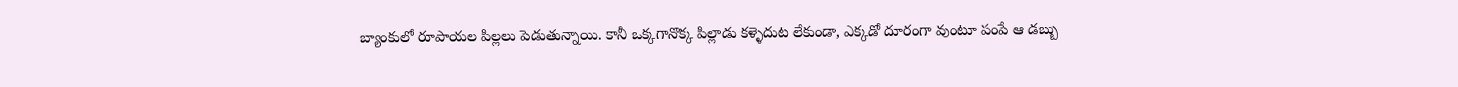బ్యాంకులో రూపాయల పిల్లలు పెడుతున్నాయి. కానీ ఒక్కగానొక్క పిల్లాడు కళ్ళెదుట లేకుండా, ఎక్కడో దూరంగా వుంటూ పంపే ఆ డబ్బు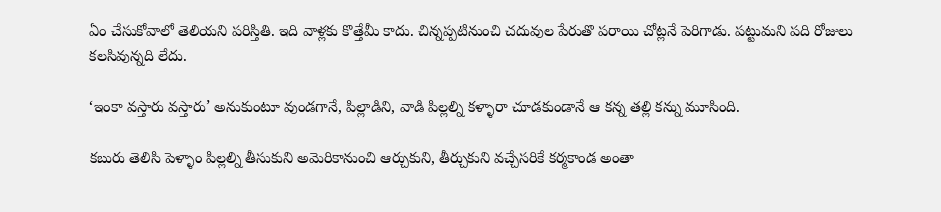ఏం చేసుకోవాలో తెలియని పరిస్తితి. ఇది వాళ్లకు కొత్తేమీ కాదు. చిన్నప్పటినుంచి చదువుల పేరుతొ పరాయి చోట్లనే పెరిగాడు. పట్టుమని పది రోజులు కలసివున్నది లేదు.

‘ఇంకా వస్తారు వస్తారు’ అనుకుంటూ వుండగానే, పిల్లాడిని, వాడి పిల్లల్ని కళ్ళారా చూడకుండానే ఆ కన్న తల్లి కన్ను మూసింది.

కబురు తెలిసి పెళ్ళాం పిల్లల్ని తీసుకుని అమెరికానుంచి ఆర్చుకుని, తీర్చుకుని వచ్చేసరికే కర్మకాండ అంతా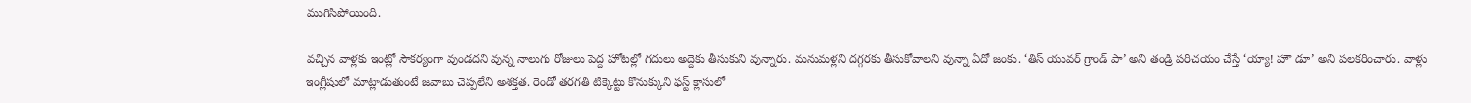ముగిసిపోయింది.

వచ్చిన వాళ్లకు ఇంట్లో సౌకర్యంగా వుండదని వున్న నాలుగు రోజులు పెద్ద హోటల్లో గదులు అద్దెకు తీసుకుని వున్నారు. మనుమళ్లని దగ్గరకు తీసుకోవాలని వున్నా ఏదో జంకు. ‘తిస్ యువర్ గ్రాండ్ పా’ అని తండ్రి పరిచయం చేస్తే ‘య్యా! హౌ డూ’ అని పలకరించారు. వాళ్లు ఇంగ్లీషులో మాట్లాడుతుంటే జవాబు చెప్పలేని అశక్తత. రెండో తరగతి టిక్కెట్టు కొనుక్కుని ఫస్ట్ క్లాసులో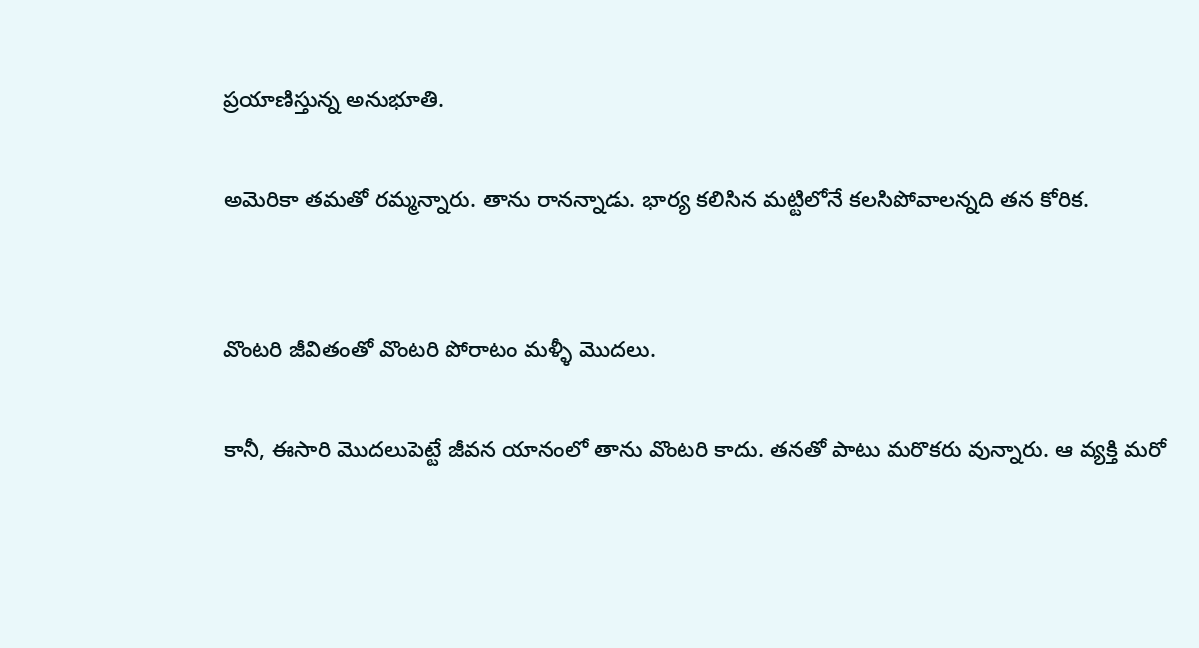ప్రయాణిస్తున్న అనుభూతి.

అమెరికా తమతో రమ్మన్నారు. తాను రానన్నాడు. భార్య కలిసిన మట్టిలోనే కలసిపోవాలన్నది తన కోరిక.


వొంటరి జీవితంతో వొంటరి పోరాటం మళ్ళీ మొదలు.

కానీ, ఈసారి మొదలుపెట్టే జీవన యానంలో తాను వొంటరి కాదు. తనతో పాటు మరొకరు వున్నారు. ఆ వ్యక్తి మరో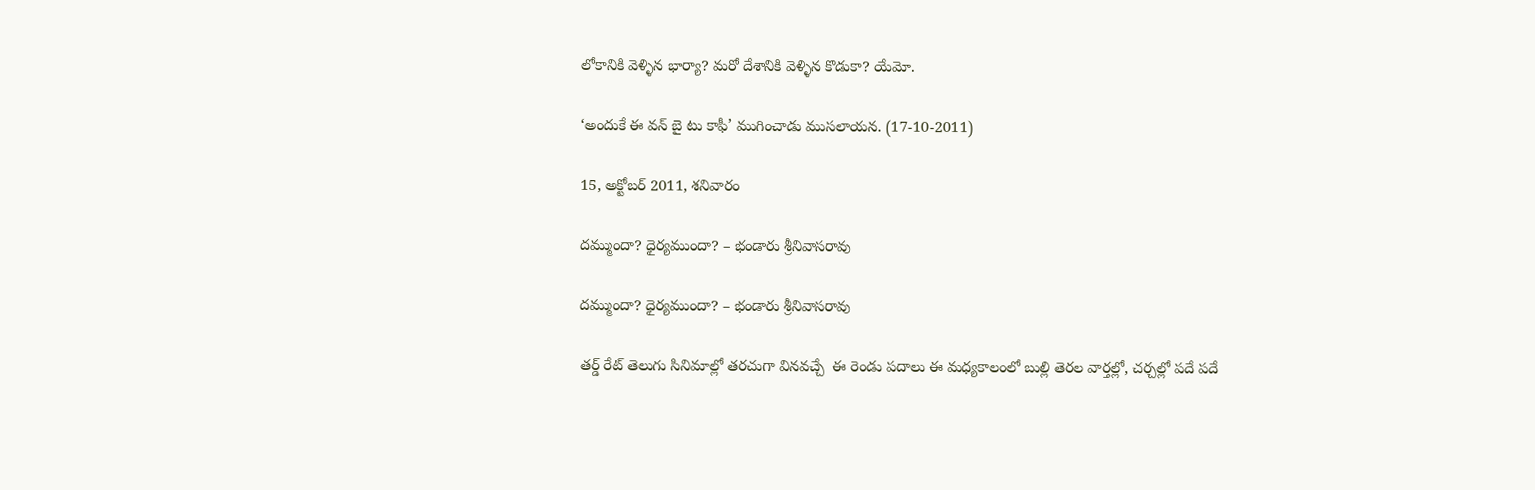లోకానికి వెళ్ళిన భార్యా? మరో దేశానికి వెళ్ళిన కొడుకా? యేమో.

‘అందుకే ఈ వన్ బై టు కాఫీ’ ముగించాడు ముసలాయన. (17-10-2011)

15, అక్టోబర్ 2011, శనివారం

దమ్ముందా? ధైర్యముందా? – భండారు శ్రీనివాసరావు

దమ్ముందా? ధైర్యముందా? – భండారు శ్రీనివాసరావు

తర్డ్ రేట్ తెలుగు సినిమాల్లో తరచుగా వినవచ్చే  ఈ రెండు పదాలు ఈ మధ్యకాలంలో బుల్లి తెరల వార్తల్లో, చర్చల్లో పదే పదే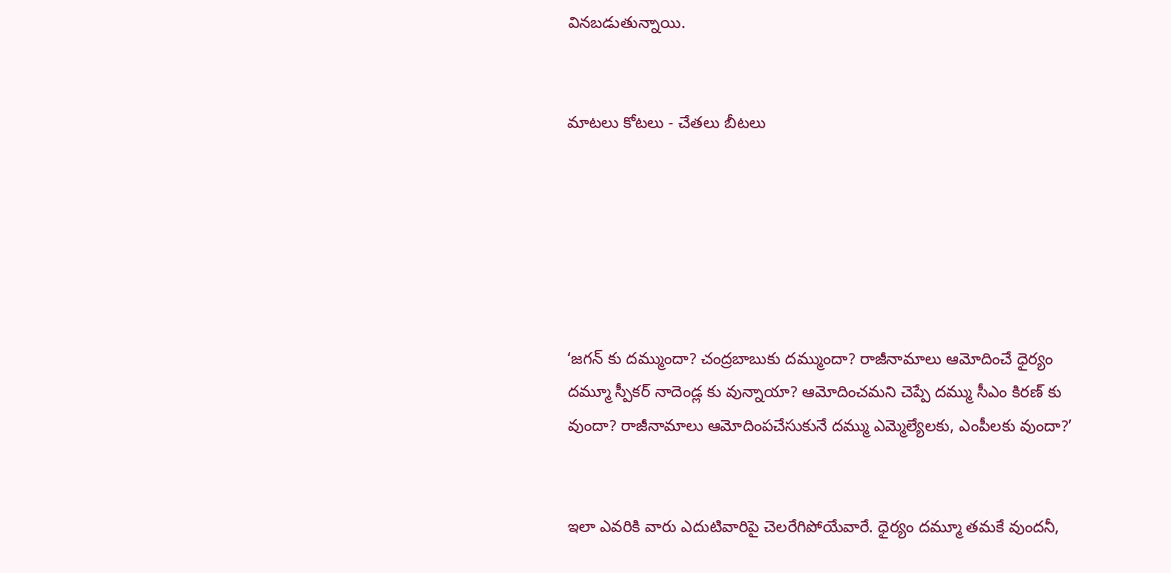వినబడుతున్నాయి.


మాటలు కోటలు - చేతలు బీటలు






‘జగన్ కు దమ్ముందా? చంద్రబాబుకు దమ్ముందా? రాజీనామాలు ఆమోదించే ధైర్యం దమ్మూ స్పీకర్ నాదెండ్ల కు వున్నాయా? ఆమోదించమని చెప్పే దమ్ము సీఎం కిరణ్ కు వుందా? రాజీనామాలు ఆమోదింపచేసుకునే దమ్ము ఎమ్మెల్యేలకు, ఎంపీలకు వుందా?’


ఇలా ఎవరికి వారు ఎదుటివారిపై చెలరేగిపోయేవారే. ధైర్యం దమ్మూ తమకే వుందనీ,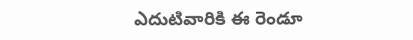ఎదుటివారికి ఈ రెండూ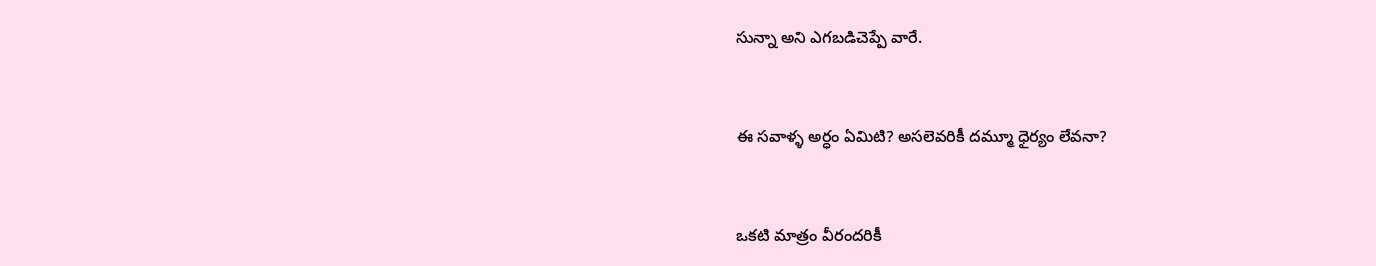సున్నా అని ఎగబడిచెప్పే వారే.


ఈ సవాళ్ళ అర్ధం ఏమిటి? అసలెవరికీ దమ్మూ ధైర్యం లేవనా?


ఒకటి మాత్రం వీరందరికీ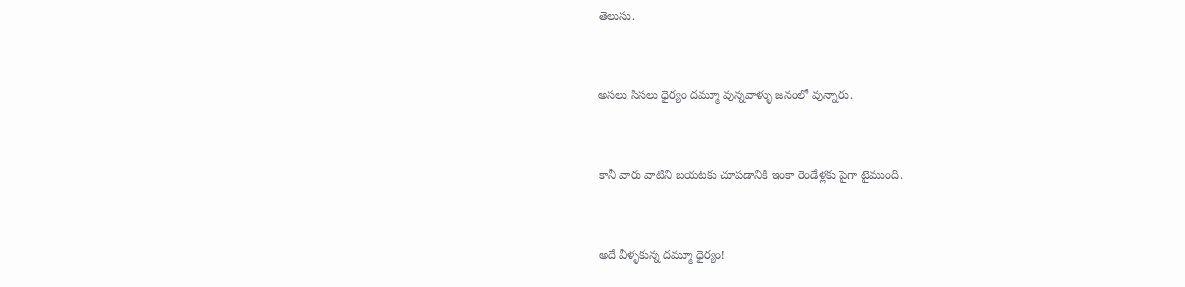తెలుసు.


అసలు సిసలు ధైర్యం దమ్మూ వున్నవాళ్ళు జనంలో వున్నారు.


కానీ వారు వాటిని బయటకు చూపడానికి ఇంకా రెండేళ్లకు పైగా టైముంది.


అదే వీళ్ళకున్న దమ్మూ ధైర్యం!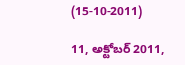(15-10-2011)

11, అక్టోబర్ 2011,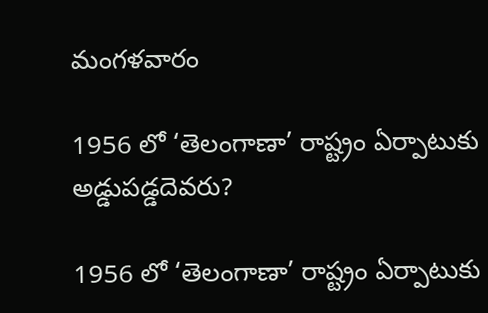మంగళవారం

1956 లో ‘తెలంగాణా’ రాష్ట్రం ఏర్పాటుకు అడ్డుపడ్డదెవరు?

1956 లో ‘తెలంగాణా’ రాష్ట్రం ఏర్పాటుకు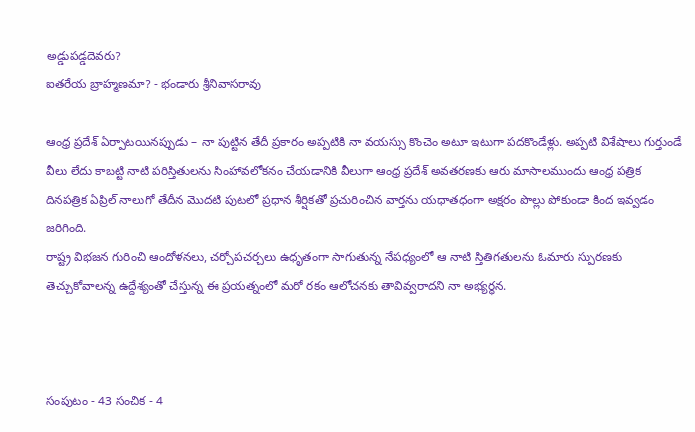అడ్డుపడ్డదెవరు?
ఐతరేయ బ్రాహ్మణమా? - భండారు శ్రీనివాసరావు

ఆంధ్ర ప్రదేశ్ ఏర్పాటయినప్పుడు – నా పుట్టిన తేదీ ప్రకారం అప్పటికి నా వయస్సు కొంచెం అటూ ఇటుగా పదకొండేళ్లు. అప్పటి విశేషాలు గుర్తుండే వీలు లేదు కాబట్టి నాటి పరిస్తితులను సింహావలోకనం చేయడానికి వీలుగా ఆంధ్ర ప్రదేశ్ అవతరణకు ఆరు మాసాలముందు ఆంధ్ర పత్రిక దినపత్రిక ఏప్రిల్ నాలుగో తేదీన మొదటి పుటలో ప్రధాన శీర్షికతో ప్రచురించిన వార్తను యధాతధంగా అక్షరం పొల్లు పోకుండా కింద ఇవ్వడం జరిగింది.
రాష్ట్ర విభజన గురించి ఆందోళనలు, చర్చోపచర్చలు ఉధృతంగా సాగుతున్న నేపధ్యంలో ఆ నాటి స్తితిగతులను ఓమారు స్పురణకు తెచ్చుకోవాలన్న ఉద్దేశ్యంతో చేస్తున్న ఈ ప్రయత్నంలో మరో రకం ఆలోచనకు తావివ్వరాదని నా అభ్యర్ధన.



సంపుటం - 43 సంచిక - 4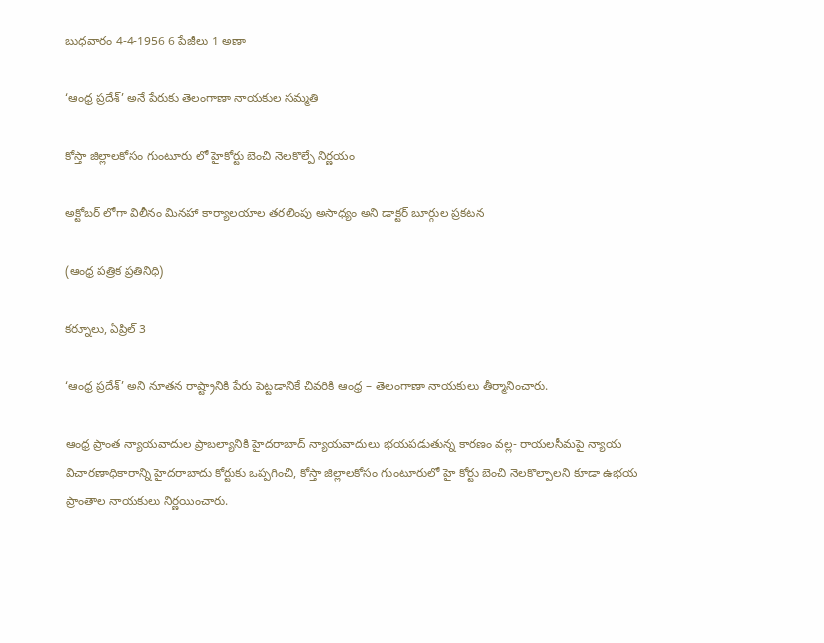బుధవారం 4-4-1956 6 పేజీలు 1 అణా

‘ఆంధ్ర ప్రదేశ్’ అనే పేరుకు తెలంగాణా నాయకుల సమ్మతి

కోస్తా జిల్లాలకోసం గుంటూరు లో హైకోర్టు బెంచి నెలకొల్పే నిర్ణయం

అక్టోబర్ లోగా విలీనం మినహా కార్యాలయాల తరలింపు అసాధ్యం అని డాక్టర్ బూర్గుల ప్రకటన

(ఆంధ్ర పత్రిక ప్రతినిధి)

కర్నూలు, ఏప్రిల్ 3

‘ఆంధ్ర ప్రదేశ్’ అని నూతన రాష్ట్రానికి పేరు పెట్టడానికే చివరికి ఆంధ్ర – తెలంగాణా నాయకులు తీర్మానించారు.

ఆంధ్ర ప్రాంత న్యాయవాదుల ప్రాబల్యానికి హైదరాబాద్ న్యాయవాదులు భయపడుతున్న కారణం వల్ల- రాయలసీమపై న్యాయ విచారణాధికారాన్ని హైదరాబాదు కోర్టుకు ఒప్పగించి, కోస్తా జిల్లాలకోసం గుంటూరులో హై కోర్టు బెంచి నెలకొల్పాలని కూడా ఉభయ ప్రాంతాల నాయకులు నిర్ణయించారు.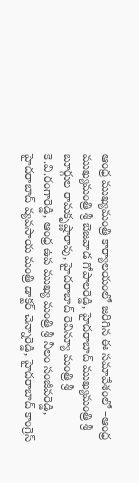ఆంధ్ర ముఖ్యమంత్రి కార్యాలయంలో జరిగిన ఈ సమావేశంలో –ఆంధ్ర ముఖ్యమంత్రి శ్రీ బెజవాడ గోపాలరెడ్డి, హైదరాబాద్ ముఖ్యమంత్రి శ్రీ బూర్గుల రామకృష్ణారావు, హైదరాబాద్ రెవిన్యూ మంత్రి శ్రీ కె.వి.రంగారెడ్డి, ఆంధ్ర ఉప ముఖ్య మంత్రి శ్రీ నీలం సంజీవరెడ్డి, హైదరాబాద్ వ్యవసాయ మంత్రి డాక్టర్ చెన్నారెడ్డి, హైదరాబాద్ కాంగ్రెస్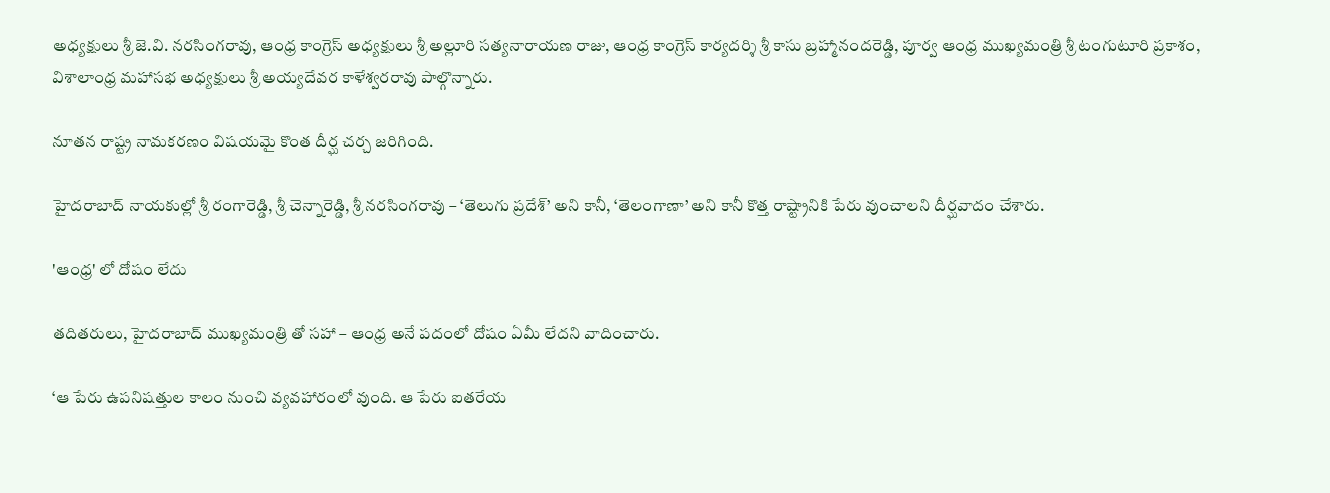అధ్యక్షులు శ్రీ జె.వి. నరసింగరావు, ఆంధ్ర కాంగ్రెస్ అధ్యక్షులు శ్రీ అల్లూరి సత్యనారాయణ రాజు, ఆంధ్ర కాంగ్రెస్ కార్యదర్శి శ్రీ కాసు బ్రహ్మానందరెడ్డి, పూర్వ ఆంధ్ర ముఖ్యమంత్రి శ్రీ టంగుటూరి ప్రకాశం, విశాలాంధ్ర మహాసభ అధ్యక్షులు శ్రీ అయ్యదేవర కాళేశ్వరరావు పాల్గొన్నారు.

నూతన రాష్ట్ర నామకరణం విషయమై కొంత దీర్ఘ చర్చ జరిగింది.

హైదరాబాద్ నాయకుల్లో శ్రీ రంగారెడ్డి, శ్రీ చెన్నారెడ్డి, శ్రీ నరసింగరావు – ‘తెలుగు ప్రదేశ్’ అని కానీ, ‘తెలంగాణా’ అని కానీ కొత్త రాష్ట్రానికి పేరు వుంచాలని దీర్ఘవాదం చేశారు.

'ఆంధ్ర' లో దోషం లేదు

తదితరులు, హైదరాబాద్ ముఖ్యమంత్రి తో సహా – ఆంధ్ర అనే పదంలో దోషం ఏమీ లేదని వాదించారు.

‘ఆ పేరు ఉపనిషత్తుల కాలం నుంచి వ్యవహారంలో వుంది. ఆ పేరు ఐతరేయ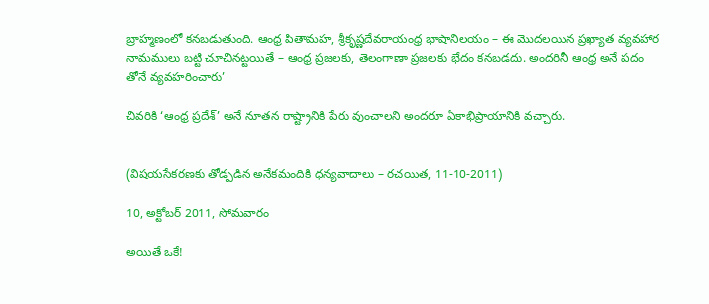బ్రాహ్మణంలో కనబడుతుంది. ఆంధ్ర పితామహ, శ్రీకృష్ణదేవరాయంధ్ర భాషానిలయం – ఈ మొదలయిన ప్రఖ్యాత వ్యవహార నామములు బట్టి చూచినట్టయితే – ఆంధ్ర ప్రజలకు, తెలంగాణా ప్రజలకు భేదం కనబడదు. అందరినీ ఆంధ్ర అనే పదం తోనే వ్యవహరించారు’

చివరికి ‘ఆంధ్ర ప్రదేశ్’ అనే నూతన రాష్ట్రానికి పేరు వుంచాలని అందరూ ఏకాభిప్రాయానికి వచ్చారు.


(విషయసేకరణకు తోడ్పడిన అనేకమందికి ధన్యవాదాలు – రచయిత, 11-10-2011)

10, అక్టోబర్ 2011, సోమవారం

అయితే ఒకే!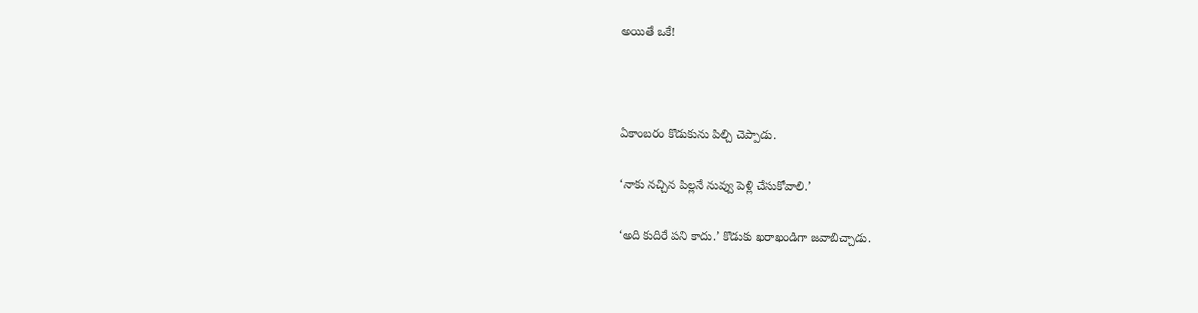అయితే ఒకే!





ఏకాంబరం కొడుకును పిల్చి చెప్పాడు.


‘నాకు నచ్చిన పిల్లనే నువ్వు పెళ్లి చేసుకోవాలి.’


‘అది కుదిరే పని కాదు.’ కొడుకు ఖరాఖండిగా జవాబిచ్చాడు.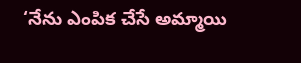‘నేను ఎంపిక చేసే అమ్మాయి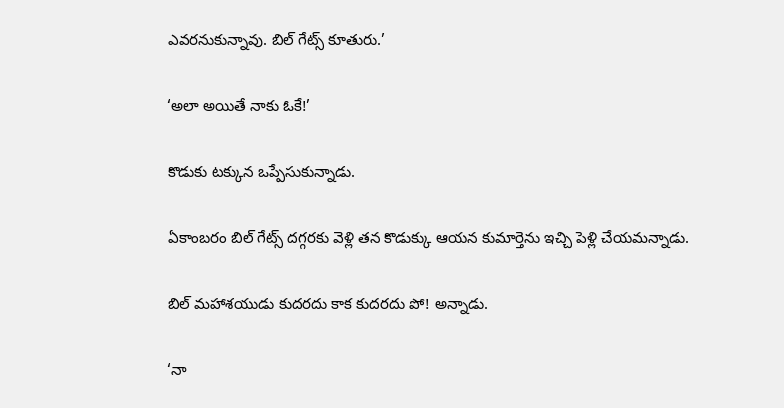ఎవరనుకున్నావు. బిల్ గేట్స్ కూతురు.’


‘అలా అయితే నాకు ఓకే!’


కొడుకు టక్కున ఒప్పేసుకున్నాడు.


ఏకాంబరం బిల్ గేట్స్ దగ్గరకు వెళ్లి తన కొడుక్కు ఆయన కుమార్తెను ఇచ్చి పెళ్లి చేయమన్నాడు.


బిల్ మహాశయుడు కుదరదు కాక కుదరదు పో! అన్నాడు.


‘నా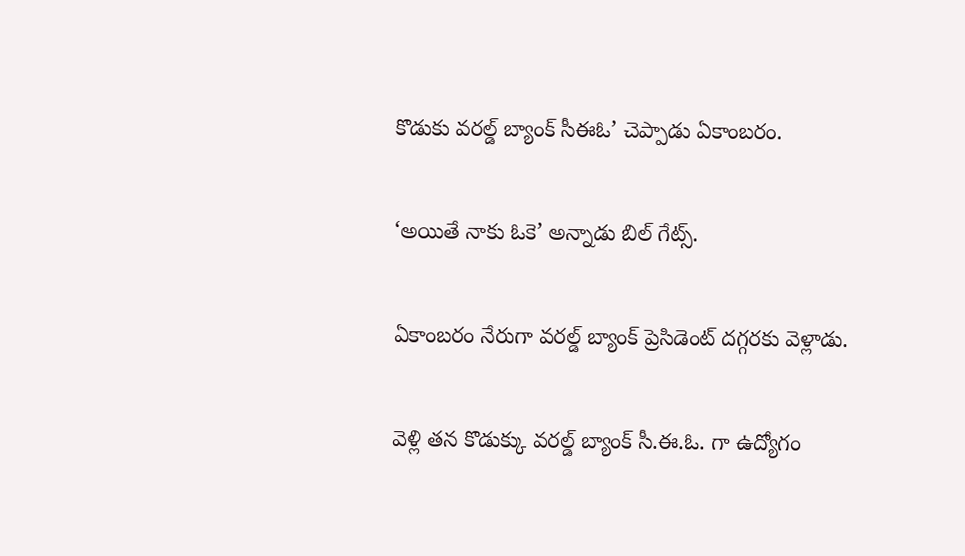కొడుకు వరల్డ్ బ్యాంక్ సీఈఓ’ చెప్పాడు ఏకాంబరం.


‘అయితే నాకు ఓకె’ అన్నాడు బిల్ గేట్స్.


ఏకాంబరం నేరుగా వరల్డ్ బ్యాంక్ ప్రెసిడెంట్ దగ్గరకు వెళ్లాడు.


వెళ్లి తన కొడుక్కు వరల్డ్ బ్యాంక్ సీ.ఈ.ఓ. గా ఉద్యోగం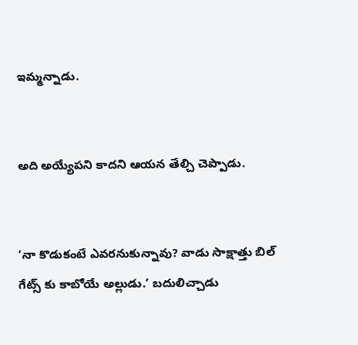ఇమ్మన్నాడు.


అది అయ్యేపని కాదని ఆయన తేల్చి చెప్పాడు.


‘నా కొడుకంటే ఎవరనుకున్నావు? వాడు సాక్షాత్తు బిల్ గేట్స్ కు కాబోయే అల్లుడు.’ బదులిచ్చాడు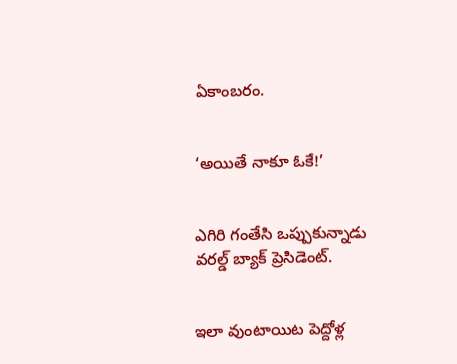ఏకాంబరం.


‘అయితే నాకూ ఓకే!’


ఎగిరి గంతేసి ఒప్పుకున్నాడు వరల్డ్ బ్యాక్ ప్రెసిడెంట్.


ఇలా వుంటాయిట పెద్దోళ్ల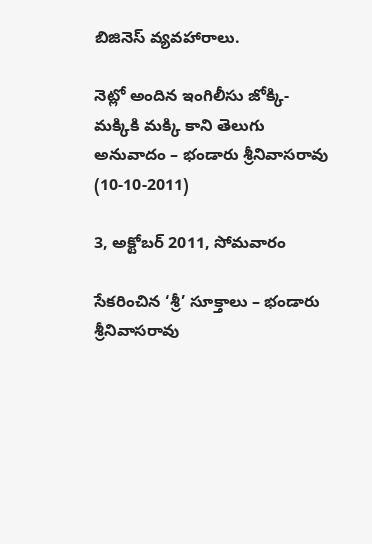బిజినెస్ వ్యవహారాలు.

నెట్లో అందిన ఇంగిలీసు జోక్కి- మక్కికి మక్కి కాని తెలుగు అనువాదం – భండారు శ్రీనివాసరావు
(10-10-2011)

3, అక్టోబర్ 2011, సోమవారం

సేకరించిన ‘శ్రీ’ సూక్తాలు – భండారు శ్రీనివాసరావు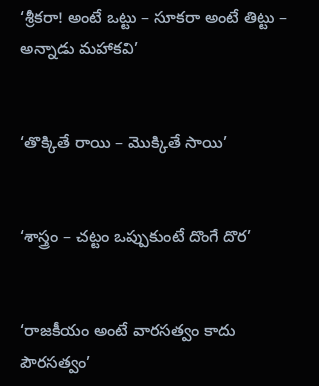‘శ్రీకరా! అంటే ఒట్టు – సూకరా అంటే తిట్టు – అన్నాడు మహాకవి’


‘తొక్కితే రాయి – మొక్కితే సాయి’


‘శాస్త్రం – చట్టం ఒప్పుకుంటే దొంగే దొర’


‘రాజకీయం అంటే వారసత్వం కాదు పౌరసత్వం’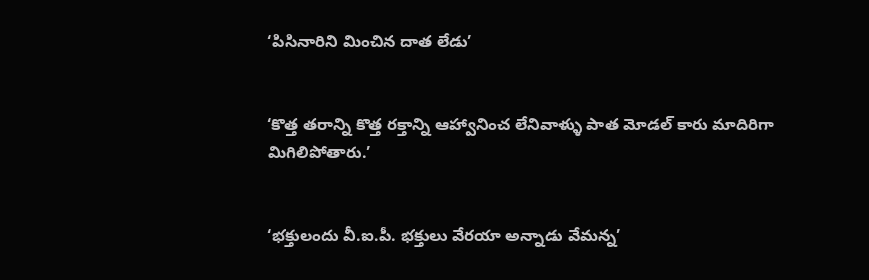‘పిసినారిని మించిన దాత లేడు’


‘కొత్త తరాన్ని కొత్త రక్తాన్ని ఆహ్వానించ లేనివాళ్ళు పాత మోడల్ కారు మాదిరిగా మిగిలిపోతారు.’


‘భక్తులందు వీ.ఐ.పీ. భక్తులు వేరయా అన్నాడు వేమన్న’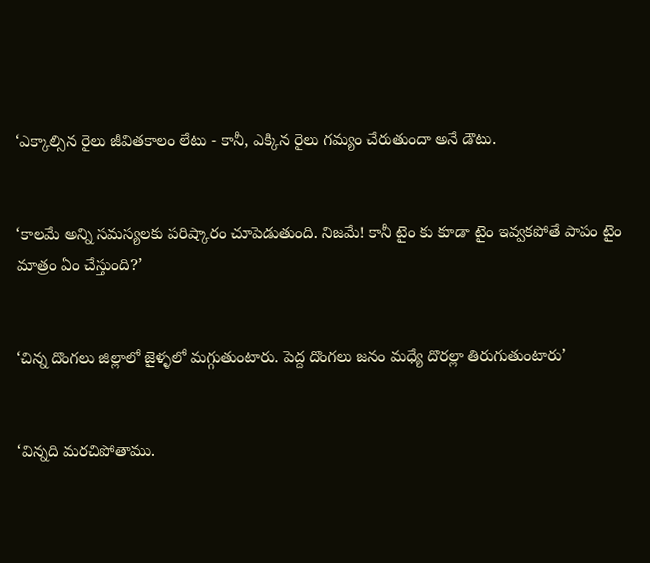‘ఎక్కాల్సిన రైలు జీవితకాలం లేటు - కానీ, ఎక్కిన రైలు గమ్యం చేరుతుందా అనే డౌటు.


‘కాలమే అన్ని సమస్యలకు పరిష్కారం చూపెడుతుంది. నిజమే! కానీ టైం కు కూడా టైం ఇవ్వకపోతే పాపం టైం మాత్రం ఏం చేస్తుంది?’


‘చిన్న దొంగలు జిల్లాలో జైళ్ళలో మగ్గుతుంటారు. పెద్ద దొంగలు జనం మధ్యే దొరల్లా తిరుగుతుంటారు’


‘విన్నది మరచిపోతాము.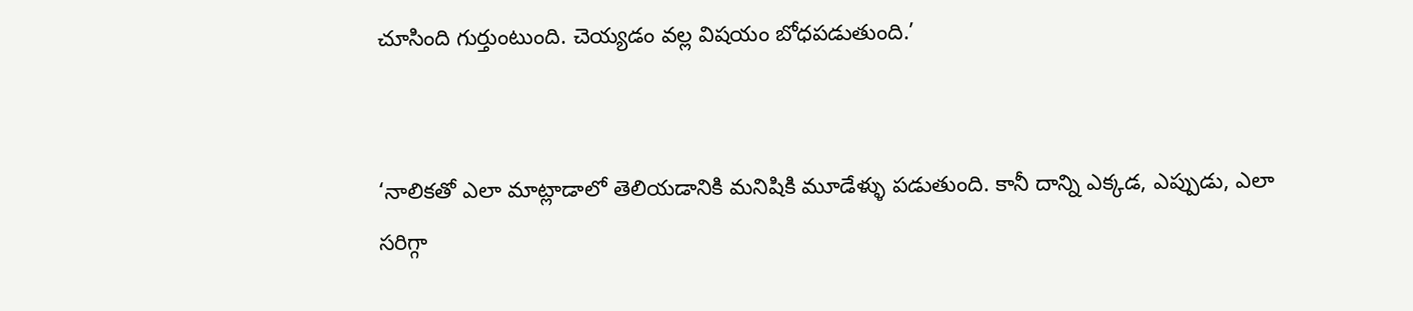చూసింది గుర్తుంటుంది. చెయ్యడం వల్ల విషయం బోధపడుతుంది.’


‘నాలికతో ఎలా మాట్లాడాలో తెలియడానికి మనిషికి మూడేళ్ళు పడుతుంది. కానీ దాన్ని ఎక్కడ, ఎప్పుడు, ఎలా సరిగ్గా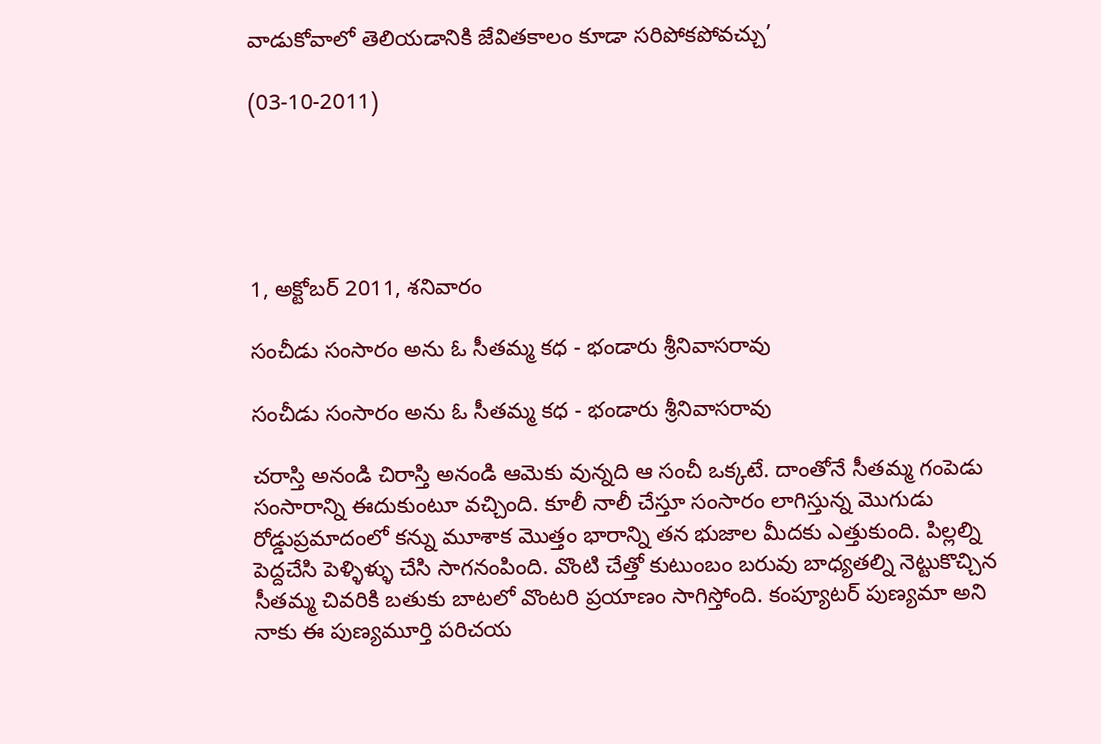వాడుకోవాలో తెలియడానికి జేవితకాలం కూడా సరిపోకపోవచ్చు’

(03-10-2011)





1, అక్టోబర్ 2011, శనివారం

సంచీడు సంసారం అను ఓ సీతమ్మ కధ - భండారు శ్రీనివాసరావు

సంచీడు సంసారం అను ఓ సీతమ్మ కధ - భండారు శ్రీనివాసరావు

చరాస్తి అనండి చిరాస్తి అనండి ఆమెకు వున్నది ఆ సంచీ ఒక్కటే. దాంతోనే సీతమ్మ గంపెడు సంసారాన్ని ఈదుకుంటూ వచ్చింది. కూలీ నాలీ చేస్తూ సంసారం లాగిస్తున్న మొగుడు రోడ్డుప్రమాదంలో కన్ను మూశాక మొత్తం భారాన్ని తన భుజాల మీదకు ఎత్తుకుంది. పిల్లల్ని పెద్దచేసి పెళ్ళిళ్ళు చేసి సాగనంపింది. వొంటి చేత్తో కుటుంబం బరువు బాధ్యతల్ని నెట్టుకొచ్చిన సీతమ్మ చివరికి బతుకు బాటలో వొంటరి ప్రయాణం సాగిస్తోంది. కంప్యూటర్ పుణ్యమా అని నాకు ఈ పుణ్యమూర్తి పరిచయ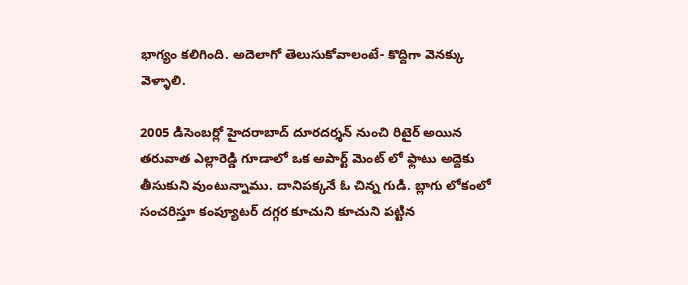భాగ్యం కలిగింది. అదెలాగో తెలుసుకోవాలంటే- కొద్దిగా వెనక్కు వెళ్ళాలి.

2005 డిసెంబర్లో హైదరాబాద్ దూరదర్శన్ నుంచి రిటైర్ అయిన తరువాత ఎల్లారెడ్డి గూడాలో ఒక అపార్ట్ మెంట్ లో ఫ్లాటు అద్దెకు తీసుకుని వుంటున్నాము. దానిపక్కనే ఓ చిన్న గుడి. బ్లాగు లోకంలో సంచరిస్తూ కంప్యూటర్ దగ్గర కూచుని కూచుని పట్టిన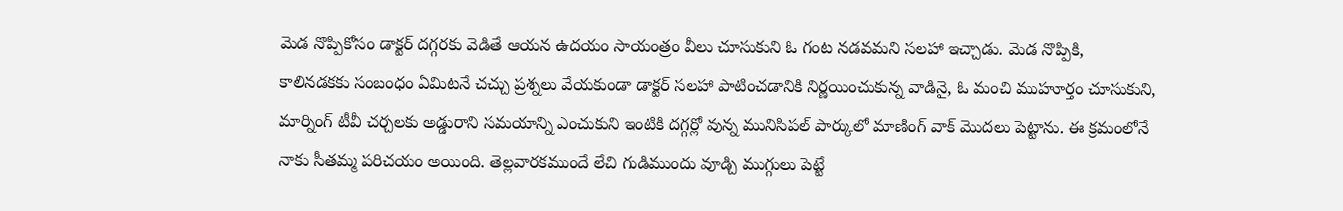మెడ నొప్పికోసం డాక్టర్ దగ్గరకు వెడితే ఆయన ఉదయం సాయంత్రం వీలు చూసుకుని ఓ గంట నడవమని సలహా ఇచ్చాడు. మెడ నొప్పికి, కాలినడకకు సంబంధం ఏమిటనే చచ్చు ప్రశ్నలు వేయకుండా డాక్టర్ సలహా పాటించడానికి నిర్ణయించుకున్న వాడినై, ఓ మంచి ముహూర్తం చూసుకుని, మార్నింగ్ టీవీ చర్చలకు అడ్డురాని సమయాన్ని ఎంచుకుని ఇంటికి దగ్గర్లో వున్న మునిసిపల్ పార్కులో మాణింగ్ వాక్ మొదలు పెట్టాను. ఈ క్రమంలోనే నాకు సీతమ్మ పరిచయం అయింది. తెల్లవారకముందే లేచి గుడిముందు వూడ్చి ముగ్గులు పెట్టే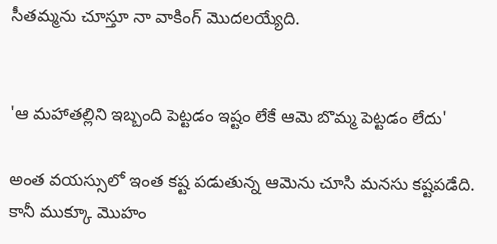సీతమ్మను చూస్తూ నా వాకింగ్ మొదలయ్యేది.


'ఆ మహాతల్లిని ఇబ్బంది పెట్టడం ఇష్టం లేకే ఆమె బొమ్మ పెట్టడం లేదు'

అంత వయస్సులో ఇంత కష్ట పడుతున్న ఆమెను చూసి మనసు కష్టపడేది. కానీ ముక్కూ మొహం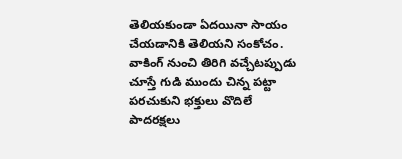తెలియకుండా ఏదయినా సాయం చేయడానికి తెలియని సంకోచం. వాకింగ్ నుంచి తిరిగి వచ్చేటప్పుడు చూస్తే గుడి ముందు చిన్న పట్టా పరచుకుని భక్తులు వొదిలే పాదరక్షలు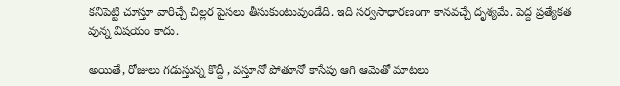కనిపెట్టి చూస్తూ వారిచ్చే చిల్లర పైసలు తీసుకుంటువుండేది. ఇది సర్వసాధారణంగా కానవచ్చే దృశ్యమే. పెద్ద ప్రత్యేకత వున్న విషయం కాదు.

అయితే, రోజులు గడుస్తున్న కొద్దీ , వస్తూనో పోతూనో కాసేపు ఆగి ఆమెతో మాటలు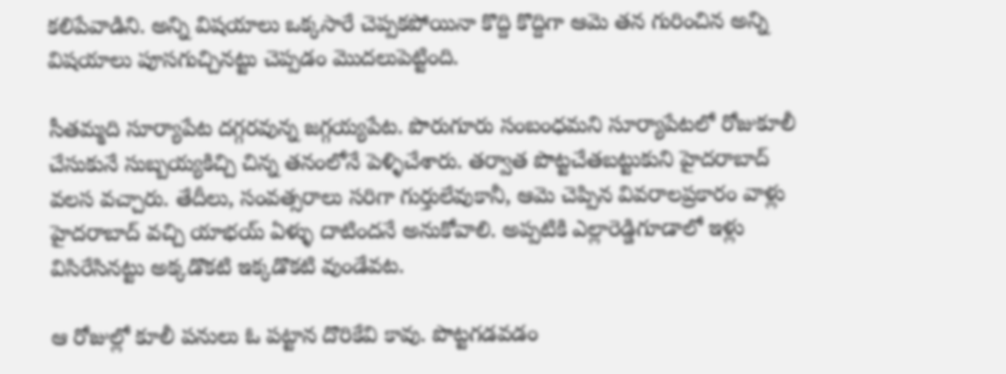కలిపేవాడిని. అన్ని విషయాలు ఒక్కసారే చెప్పకపోయినా కొద్ది కొద్దిగా ఆమె తన గురించిన అన్ని విషయాలు పూసగుచ్చినట్టు చెప్పడం మొదలుపెట్టింది.

సీతమ్మది సూర్యాపేట దగ్గరవున్న జగ్గయ్యపేట. పొరుగూరు సంబంధమని సూర్యాపేటలో రోజుకూలీ చేసుకునే సుబ్బయ్యకిచ్చి చిన్న తనంలోనే పెళ్ళిచేశారు. తర్వాత పొట్టచేతబట్టుకుని హైదరాబాద్ వలస వచ్చారు. తేదీలు, సంవత్సరాలు సరిగా గుర్తులేవుకానీ, ఆమె చెప్పిన వివరాలప్రకారం వాళ్లు హైదరాబాద్ వచ్చి యాభయ్ ఏళ్ళు దాటిందనే అనుకోవాలి. అప్పటికి ఎల్లారెడ్డిగూడాలో ఇళ్లు విసిరేసినట్టు అక్కడొకటి ఇక్కడొకటి వుండేవట.

ఆ రోజుల్లో కూలీ పనులు ఓ పట్టాన దొరికేవి కావు. పొట్టగడవడం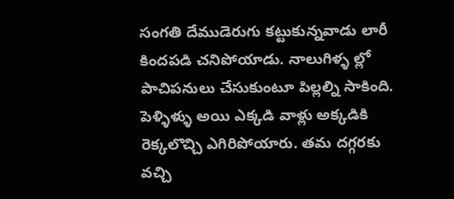సంగతి దేముడెరుగు కట్టుకున్నవాడు లారీ కిందపడి చనిపోయాడు. నాలుగిళ్ళ ల్లో పాచిపనులు చేసుకుంటూ పిల్లల్ని సాకింది. పెళ్ళిళ్ళు అయి ఎక్కడి వాళ్లు అక్కడికి రెక్కలొచ్చి ఎగిరిపోయారు. తమ దగ్గరకు వచ్చి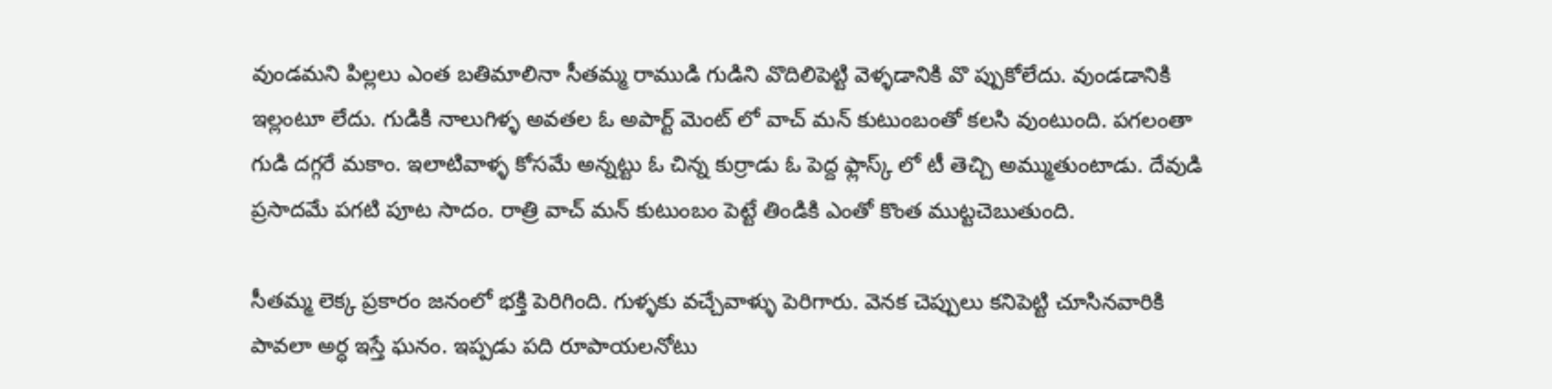వుండమని పిల్లలు ఎంత బతిమాలినా సీతమ్మ రాముడి గుడిని వొదిలిపెట్టి వెళ్ళడానికి వొ ప్పుకోలేదు. వుండడానికి ఇల్లంటూ లేదు. గుడికి నాలుగిళ్ళ అవతల ఓ అపార్ట్ మెంట్ లో వాచ్ మన్ కుటుంబంతో కలసి వుంటుంది. పగలంతా గుడి దగ్గరే మకాం. ఇలాటివాళ్ళ కోసమే అన్నట్టు ఓ చిన్న కుర్రాడు ఓ పెద్ద ఫ్లాస్క్ లో టీ తెచ్చి అమ్ముతుంటాడు. దేవుడి ప్రసాదమే పగటి పూట సాదం. రాత్రి వాచ్ మన్ కుటుంబం పెట్టే తిండికి ఎంతో కొంత ముట్టచెబుతుంది.

సీతమ్మ లెక్క ప్రకారం జనంలో భక్తి పెరిగింది. గుళ్ళకు వచ్చేవాళ్ళు పెరిగారు. వెనక చెప్పులు కనిపెట్టి చూసినవారికి పావలా అర్ధ ఇస్తే ఘనం. ఇప్పడు పది రూపాయలనోటు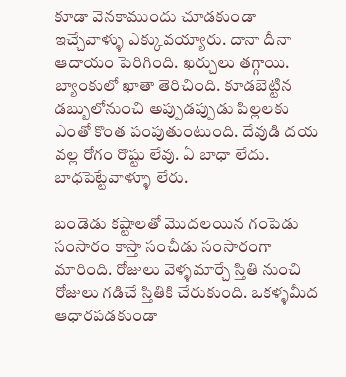కూడా వెనకాముందు చూడకుండా ఇచ్చేవాళ్ళు ఎక్కువయ్యారు. దానా దీనా ఆదాయం పెరిగింది. ఖర్చులు తగ్గాయి. బ్యాంకులో ఖాతా తెరిచింది. కూడబెట్టిన డబ్బులోనుంచి అప్పుడప్పుడు పిల్లలకు ఎంతో కొంత పంపుతుంటుంది. దేవుడి దయ వల్ల రోగం రొష్టు లేవు. ఏ బాధా లేదు. బాధపెట్టేవాళ్ళూ లేరు.

బండెడు కష్టాలతో మొదలయిన గంపెడు సంసారం కాస్తా సంచీడు సంసారంగా మారింది. రోజులు వెళ్ళమార్చే స్తితి నుంచి రోజులు గడిచే స్తితికి చేరుకుంది. ఒకళ్ళమీద ఆధారపడకుండా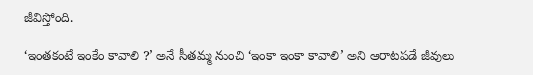జీవిస్తోంది.

‘ఇంతకంటే ఇంకేం కావాలి ?’ అనే సీతమ్మ నుంచి ‘ఇంకా ఇంకా కావాలి’ అని ఆరాటపడే జీవులు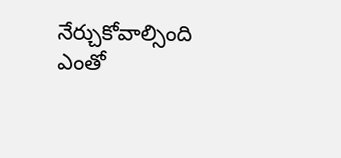నేర్చుకోవాల్సింది ఎంతో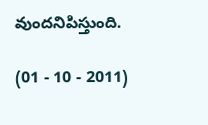వుందనిపిస్తుంది.

(01 - 10 - 2011)